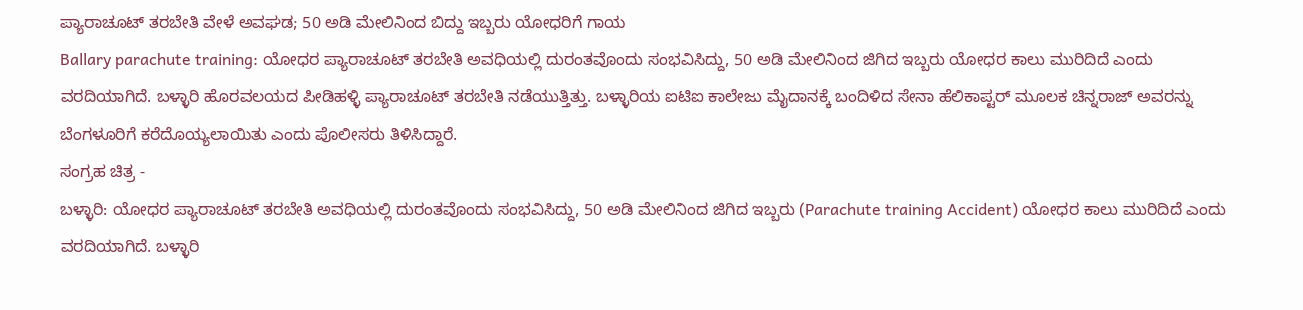ಪ್ಯಾರಾಚೂಟ್ ತರಬೇತಿ ವೇಳೆ ಅವಘಡ; 50 ಅಡಿ ಮೇಲಿನಿಂದ ಬಿದ್ದು ಇಬ್ಬರು ಯೋಧರಿಗೆ ಗಾಯ
Ballary parachute training: ಯೋಧರ ಪ್ಯಾರಾಚೂಟ್ ತರಬೇತಿ ಅವಧಿಯಲ್ಲಿ ದುರಂತವೊಂದು ಸಂಭವಿಸಿದ್ದು, 50 ಅಡಿ ಮೇಲಿನಿಂದ ಜಿಗಿದ ಇಬ್ಬರು ಯೋಧರ ಕಾಲು ಮುರಿದಿದೆ ಎಂದು ವರದಿಯಾಗಿದೆ. ಬಳ್ಳಾರಿ ಹೊರವಲಯದ ಪೀಡಿಹಳ್ಳಿ ಪ್ಯಾರಾಚೂಟ್ ತರಬೇತಿ ನಡೆಯುತ್ತಿತ್ತು. ಬಳ್ಳಾರಿಯ ಐಟಿಐ ಕಾಲೇಜು ಮೈದಾನಕ್ಕೆ ಬಂದಿಳಿದ ಸೇನಾ ಹೆಲಿಕಾಪ್ಟರ್ ಮೂಲಕ ಚಿನ್ನರಾಜ್ ಅವರನ್ನು ಬೆಂಗಳೂರಿಗೆ ಕರೆದೊಯ್ಯಲಾಯಿತು ಎಂದು ಪೊಲೀಸರು ತಿಳಿಸಿದ್ದಾರೆ.
ಸಂಗ್ರಹ ಚಿತ್ರ -
ಬಳ್ಳಾರಿ: ಯೋಧರ ಪ್ಯಾರಾಚೂಟ್ ತರಬೇತಿ ಅವಧಿಯಲ್ಲಿ ದುರಂತವೊಂದು ಸಂಭವಿಸಿದ್ದು, 50 ಅಡಿ ಮೇಲಿನಿಂದ ಜಿಗಿದ ಇಬ್ಬರು (Parachute training Accident) ಯೋಧರ ಕಾಲು ಮುರಿದಿದೆ ಎಂದು ವರದಿಯಾಗಿದೆ. ಬಳ್ಳಾರಿ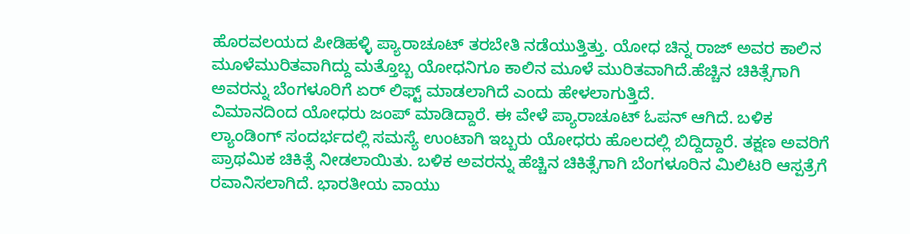ಹೊರವಲಯದ ಪೀಡಿಹಳ್ಳಿ ಪ್ಯಾರಾಚೂಟ್ ತರಬೇತಿ ನಡೆಯುತ್ತಿತ್ತು. ಯೋಧ ಚಿನ್ನ ರಾಜ್ ಅವರ ಕಾಲಿನ ಮೂಳೆಮುರಿತವಾಗಿದ್ದು ಮತ್ತೊಬ್ಬ ಯೋಧನಿಗೂ ಕಾಲಿನ ಮೂಳೆ ಮುರಿತವಾಗಿದೆ.ಹೆಚ್ಚಿನ ಚಿಕಿತ್ಸೆಗಾಗಿ ಅವರನ್ನು ಬೆಂಗಳೂರಿಗೆ ಏರ್ ಲಿಫ್ಟ್ ಮಾಡಲಾಗಿದೆ ಎಂದು ಹೇಳಲಾಗುತ್ತಿದೆ.
ವಿಮಾನದಿಂದ ಯೋಧರು ಜಂಪ್ ಮಾಡಿದ್ದಾರೆ. ಈ ವೇಳೆ ಪ್ಯಾರಾಚೂಟ್ ಓಪನ್ ಆಗಿದೆ. ಬಳಿಕ ಲ್ಯಾಂಡಿಂಗ್ ಸಂದರ್ಭದಲ್ಲಿ ಸಮಸ್ಯೆ ಉಂಟಾಗಿ ಇಬ್ಬರು ಯೋಧರು ಹೊಲದಲ್ಲಿ ಬಿದ್ದಿದ್ದಾರೆ. ತಕ್ಷಣ ಅವರಿಗೆ ಪ್ರಾಥಮಿಕ ಚಿಕಿತ್ಸೆ ನೀಡಲಾಯಿತು. ಬಳಿಕ ಅವರನ್ನು ಹೆಚ್ಚಿನ ಚಿಕಿತ್ಸೆಗಾಗಿ ಬೆಂಗಳೂರಿನ ಮಿಲಿಟರಿ ಆಸ್ಪತ್ರೆಗೆ ರವಾನಿಸಲಾಗಿದೆ. ಭಾರತೀಯ ವಾಯು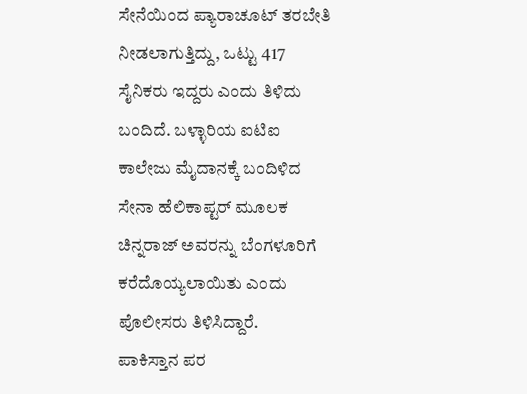ಸೇನೆಯಿಂದ ಪ್ಯಾರಾಚೂಟ್ ತರಬೇತಿ ನೀಡಲಾಗುತ್ತಿದ್ದು, ಒಟ್ಟು 417 ಸೈನಿಕರು ಇದ್ದರು ಎಂದು ತಿಳಿದು ಬಂದಿದೆ. ಬಳ್ಳಾರಿಯ ಐಟಿಐ ಕಾಲೇಜು ಮೈದಾನಕ್ಕೆ ಬಂದಿಳಿದ ಸೇನಾ ಹೆಲಿಕಾಪ್ಟರ್ ಮೂಲಕ ಚಿನ್ನರಾಜ್ ಅವರನ್ನು ಬೆಂಗಳೂರಿಗೆ ಕರೆದೊಯ್ಯಲಾಯಿತು ಎಂದು ಪೊಲೀಸರು ತಿಳಿಸಿದ್ದಾರೆ.
ಪಾಕಿಸ್ತಾನ ಪರ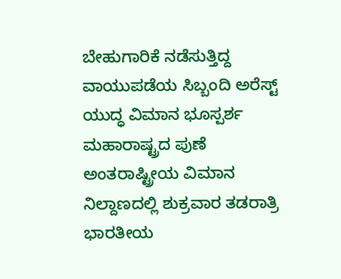ಬೇಹುಗಾರಿಕೆ ನಡೆಸುತ್ತಿದ್ದ ವಾಯುಪಡೆಯ ಸಿಬ್ಬಂದಿ ಅರೆಸ್ಟ್
ಯುದ್ಧ ವಿಮಾನ ಭೂಸ್ಪರ್ಶ
ಮಹಾರಾಷ್ಟ್ರದ ಪುಣೆ ಅಂತರಾಷ್ಟ್ರೀಯ ವಿಮಾನ ನಿಲ್ದಾಣದಲ್ಲಿ ಶುಕ್ರವಾರ ತಡರಾತ್ರಿ ಭಾರತೀಯ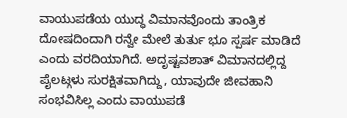ವಾಯುಪಡೆಯ ಯುದ್ಧ ವಿಮಾನವೊಂದು ತಾಂತ್ರಿಕ ದೋಷದಿಂದಾಗಿ ರನ್ವೇ ಮೇಲೆ ತುರ್ತು ಭೂ ಸ್ಪರ್ಷ ಮಾಡಿದೆ ಎಂದು ವರದಿಯಾಗಿದೆ. ಅದೃಷ್ಟವಶಾತ್ ವಿಮಾನದಲ್ಲಿದ್ದ ಪೈಲಟ್ಗಳು ಸುರಕ್ಷಿತವಾಗಿದ್ದು, ಯಾವುದೇ ಜೀವಹಾನಿ ಸಂಭವಿಸಿಲ್ಲ ಎಂದು ವಾಯುಪಡೆ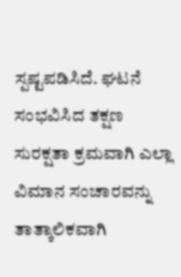ಸ್ಪಷ್ಟಪಡಿಸಿದೆ. ಘಟನೆ ಸಂಭವಿಸಿದ ತಕ್ಷಣ ಸುರಕ್ಷತಾ ಕ್ರಮವಾಗಿ ಎಲ್ಲಾ ವಿಮಾನ ಸಂಚಾರವನ್ನು ತಾತ್ಕಾಲಿಕವಾಗಿ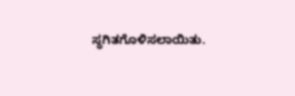ಸ್ಥಗಿತಗೊಳಿಸಲಾಯಿತು.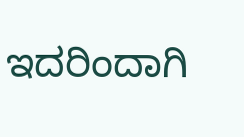ಇದರಿಂದಾಗಿ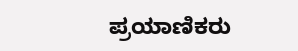ಪ್ರಯಾಣಿಕರು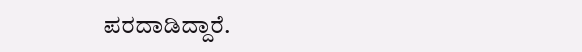ಪರದಾಡಿದ್ದಾರೆ.